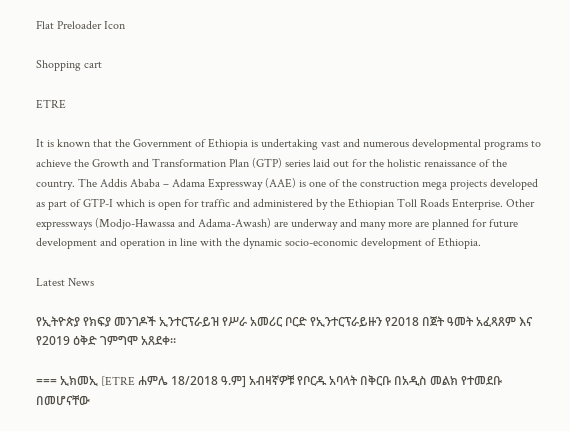Flat Preloader Icon

Shopping cart

ETRE

It is known that the Government of Ethiopia is undertaking vast and numerous developmental programs to achieve the Growth and Transformation Plan (GTP) series laid out for the holistic renaissance of the country. The Addis Ababa – Adama Expressway (AAE) is one of the construction mega projects developed as part of GTP-I which is open for traffic and administered by the Ethiopian Toll Roads Enterprise. Other expressways (Modjo-Hawassa and Adama-Awash) are underway and many more are planned for future development and operation in line with the dynamic socio-economic development of Ethiopia.

Latest News

የኢትዮጵያ የክፍያ መንገዶች ኢንተርፕራይዝ የሥራ አመሪር ቦርድ የኢንተርፕራይዙን የ2018 በጀት ዓመት አፈጻጸም እና የ2019 ዕቅድ ገምግሞ አጸደቀ።

=== ኢክመኢ [ETRE ሐምሌ 18/2018 ዓ.ም] አብዛኛዎቹ የቦርዱ አባላት በቅርቡ በአዲስ መልክ የተመደቡ በመሆናቸው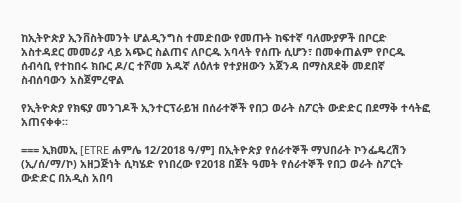ከኢትዮጵያ ኢንቨስትመንት ሆልዲንግስ ተመድበው የመጡት ከፍተኛ ባለሙያዎች በቦርድ አስተዳደር መመሪያ ላይ አጭር ስልጠና ለቦርዱ አባላት የሰጡ ሲሆን፣ በመቀጠልም የቦርዱ ሰብሳቢ የተከበሩ ክቡር ዶ/ር ተሾመ አዱኛ ለዕለቱ የተያዘውን አጀንዳ በማስጸደቅ መደበኛ ስብሰባውን አስጀምረዋል

የኢትዮጵያ የክፍያ መንገዶች ኢንተርፕራይዝ በሰራተኞች የበጋ ወራት ስፖርት ውድድር በደማቅ ተሳትፎ አጠናቀቀ።

=== ኢክመኢ [ETRE ሐምሌ 12/2018 ዓ/ም] በኢትዮጵያ የሰራተኞች ማህበራት ኮንፌዴረሽን (ኢ/ሰ/ማ/ኮ) አዘጋጅነት ሲካሄድ የነበረው የ2018 በጀት ዓመት የሰራተኞች የበጋ ወራት ስፖርት ውድድር በአዲስ አበባ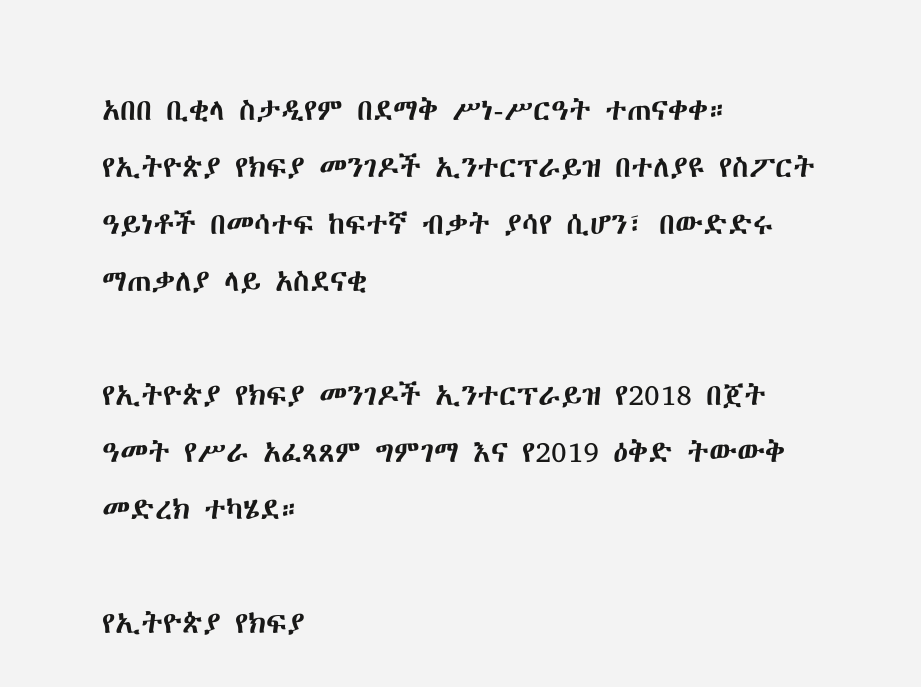አበበ ቢቂላ ስታዲየም በደማቅ ሥነ-ሥርዓት ተጠናቀቀ። የኢትዮጵያ የክፍያ መንገዶች ኢንተርፕራይዝ በተለያዩ የስፖርት ዓይነቶች በመሳተፍ ከፍተኛ ብቃት ያሳየ ሲሆን፣ በውድድሩ ማጠቃለያ ላይ አስደናቂ

የኢትዮጵያ የክፍያ መንገዶች ኢንተርፕራይዝ የ2018 በጀት ዓመት የሥራ አፈጻጸም ግምገማ እና የ2019 ዕቅድ ትውውቅ መድረክ ተካሄደ።

የኢትዮጵያ የክፍያ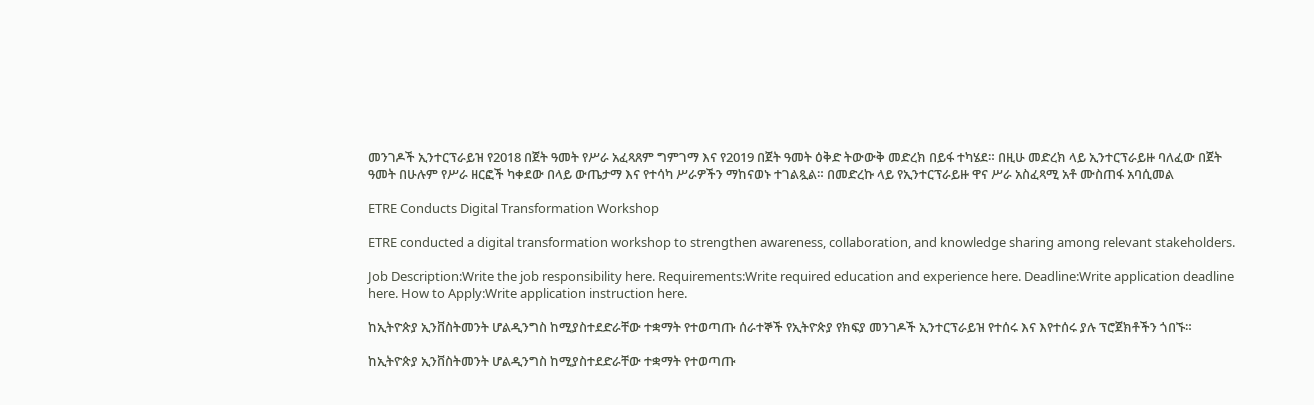መንገዶች ኢንተርፕራይዝ የ2018 በጀት ዓመት የሥራ አፈጻጸም ግምገማ እና የ2019 በጀት ዓመት ዕቅድ ትውውቅ መድረክ በይፋ ተካሄደ። በዚሁ መድረክ ላይ ኢንተርፕራይዙ ባለፈው በጀት ዓመት በሁሉም የሥራ ዘርፎች ካቀደው በላይ ውጤታማ እና የተሳካ ሥራዎችን ማከናወኑ ተገልጿል። በመድረኩ ላይ የኢንተርፕራይዙ ዋና ሥራ አስፈጻሚ አቶ ሙስጠፋ አባሲመል

ETRE Conducts Digital Transformation Workshop

ETRE conducted a digital transformation workshop to strengthen awareness, collaboration, and knowledge sharing among relevant stakeholders.

Job Description:Write the job responsibility here. Requirements:Write required education and experience here. Deadline:Write application deadline here. How to Apply:Write application instruction here.

ከኢትዮጵያ ኢንቨስትመንት ሆልዲንግስ ከሚያስተደድራቸው ተቋማት የተወጣጡ ሰራተኞች የኢትዮጵያ የክፍያ መንገዶች ኢንተርፕራይዝ የተሰሩ እና እየተሰሩ ያሉ ፕሮጀክቶችን ጎበኙ።

ከኢትዮጵያ ኢንቨስትመንት ሆልዲንግስ ከሚያስተደድራቸው ተቋማት የተወጣጡ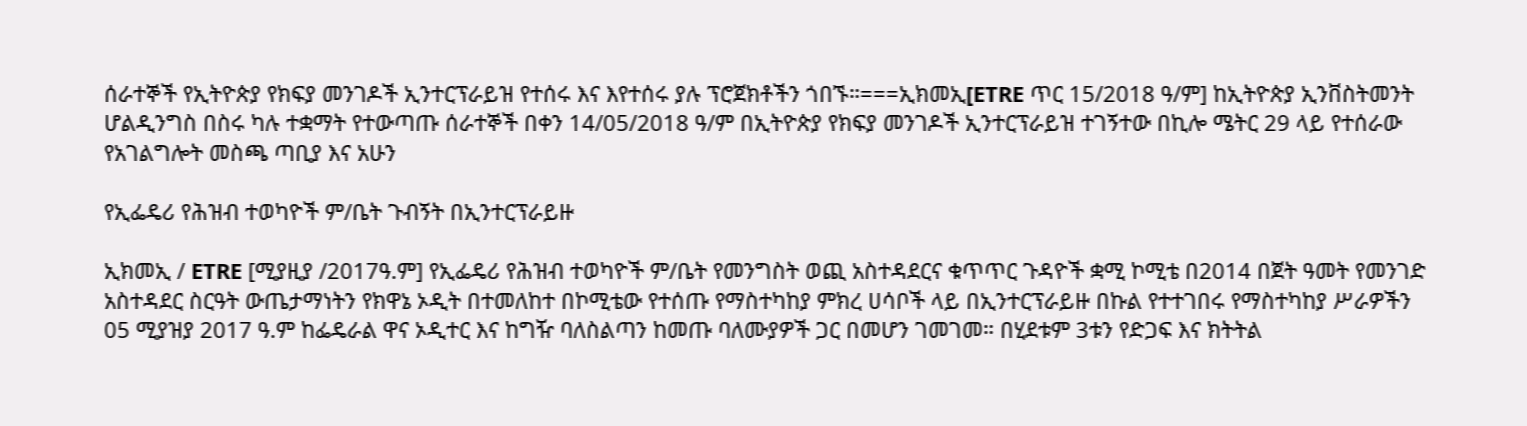ሰራተኞች የኢትዮጵያ የክፍያ መንገዶች ኢንተርፕራይዝ የተሰሩ እና እየተሰሩ ያሉ ፕሮጀክቶችን ጎበኙ።===ኢክመኢ[ETRE ጥር 15/2018 ዓ/ም] ከኢትዮጵያ ኢንቨስትመንት ሆልዲንግስ በስሩ ካሉ ተቋማት የተውጣጡ ሰራተኞች በቀን 14/05/2018 ዓ/ም በኢትዮጵያ የክፍያ መንገዶች ኢንተርፕራይዝ ተገኝተው በኪሎ ሜትር 29 ላይ የተሰራው የአገልግሎት መስጫ ጣቢያ እና አሁን

የኢፌዴሪ የሕዝብ ተወካዮች ም/ቤት ጉብኝት በኢንተርፕራይዙ

ኢክመኢ / ETRE [ሚያዚያ /2017ዓ.ም] የኢፌዴሪ የሕዝብ ተወካዮች ም/ቤት የመንግስት ወጪ አስተዳደርና ቁጥጥር ጉዳዮች ቋሚ ኮሚቴ በ2014 በጀት ዓመት የመንገድ አስተዳደር ስርዓት ውጤታማነትን የክዋኔ ኦዲት በተመለከተ በኮሚቴው የተሰጡ የማስተካከያ ምክረ ሀሳቦች ላይ በኢንተርፕራይዙ በኩል የተተገበሩ የማስተካከያ ሥራዎችን 05 ሚያዝያ 2017 ዓ.ም ከፌዴራል ዋና ኦዲተር እና ከግዥ ባለስልጣን ከመጡ ባለሙያዎች ጋር በመሆን ገመገመ። በሂደቱም 3ቱን የድጋፍ እና ክትትል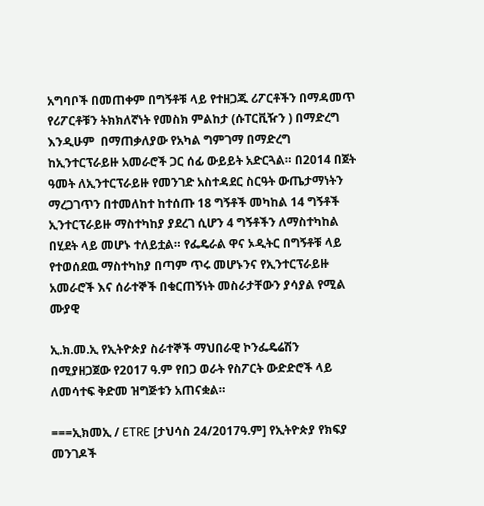አግባቦች በመጠቀም በግኝቶቹ ላይ የተዘጋጁ ሪፖርቶችን በማዳመጥ የሪፖርቶቹን ትክክለኛነት የመስክ ምልከታ (ሱፐርቪዥን ) በማድረግ እንዲሁም  በማጠቃለያው የአካል ግምገማ በማድረግ ከኢንተርፕራይዙ አመራሮች ጋር ሰፊ ውይይት አድርጓል። በ2014 በጀት ዓመት ለኢንተርፕራይዙ የመንገድ አስተዳደር ስርዓት ውጤታማነትን ማረጋገጥን በተመለከተ ከተሰጡ 18 ግኝቶች መካከል 14 ግኝቶች ኢንተርፕራይዙ ማስተካከያ ያደረገ ሲሆን 4 ግኝቶችን ለማስተካከል በሂደት ላይ መሆኑ ተለይቷል። የፌዴራል ዋና ኦዲትር በግኝቶቹ ላይ የተወሰደዉ ማስተካከያ በጣም ጥሩ መሆኑንና የኢንተርፕራይዙ አመራሮች እና ሰራተኞች በቁርጠኝነት መስራታቸውን ያሳያል የሚል ሙያዊ

ኢ.ክ.መ.ኢ የኢትዮጵያ ስራተኞች ማህበራዊ ኮንፌዴሬሽን በሚያዘጋጀው የ2017 ዓ.ም የበጋ ወራት የስፖርት ውድድሮች ላይ ለመሳተፍ ቅድመ ዝግጅቱን አጠናቋል።

===ኢክመኢ / ETRE [ታህሳስ 24/2017ዓ.ም] የኢትዮጵያ የክፍያ መንገዶች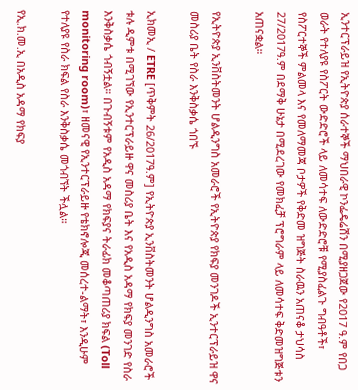ኢንተርፕራይዝ የኢትዮጵያ ሰራተኞች ማህበራዊ ኮንፌዴሬሽን በሚያዘጋጀው የ2017 ዓ.ም የበጋ ወራት የተለያዩ የስፖርት ውድድሮች ላይ ለመሳተፍ ለውድድሮቹ የሚያስፈልጉ ግብዓቶች፣ የስፖርተኞች ምልመላ እና የመለማመጃ ቦታዎች የቅድመ ዝግጅት ስራዉን አጠናቆ ታህሳስ 27/2017ዓ.ም በደማቅ ሁኔታ በሚደረገው የመክፈቻ ፕሮግራም ላይ ለመሳተፍ ቅድመዝግጅቱን አጠናቋል።

የኢትዮጵያ ኢንቨስትመንት ሆልዲንግስ አመራሮች የኢትዮጵያ የክፍያ መንገዶች ኢንተርፕራይዝ ዋና መስሪያ ቤት የስራ እንቅስቃሴ ጎበኙ

ኢክመኢ / ETRE [ጥቅምት 26/2017ዓ.ም] የኢትዮጵያ ኢንቨስትመንት ሆልዲንግስ አመራሮች ቱሉ ዲምቱ በሚገኘው የኢንተርፕራይዙ ዋና መስሪያ ቤት እና የአዲስ አዳማ የክፍያ መንገድ የስራ እንቅስቃሴ ጎብኝቷል። በጉብኝቱም የአዲስ አዳማ የክፍያና ትራፊክ መቆጣጠሪያ ክፍል (Toll monitoring room)፣ ዘመናዊ የኢንተርፕራይዙ የቴክኖሎጂ መሰረተ-ልማት፣ እንዲሁም የተለያዩ የስራ ክፍል የስራ እንቅስቃሴ መጎብኘት ችሏል።

የኢ.ክ.መ.ኢ በአዲስ አዳማ የክፍያ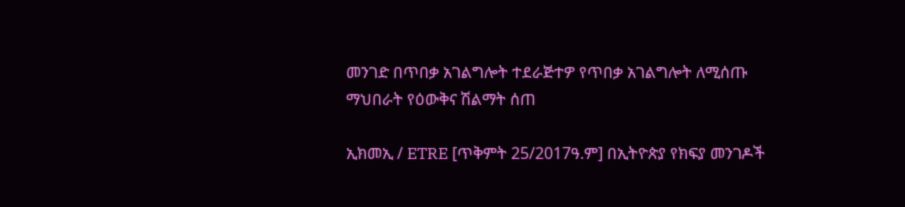መንገድ በጥበቃ አገልግሎት ተደራጅተዎ የጥበቃ አገልግሎት ለሚሰጡ ማህበራት የዕውቅና ሽልማት ሰጠ

ኢክመኢ / ETRE [ጥቅምት 25/2017ዓ.ም] በኢትዮጵያ የክፍያ መንገዶች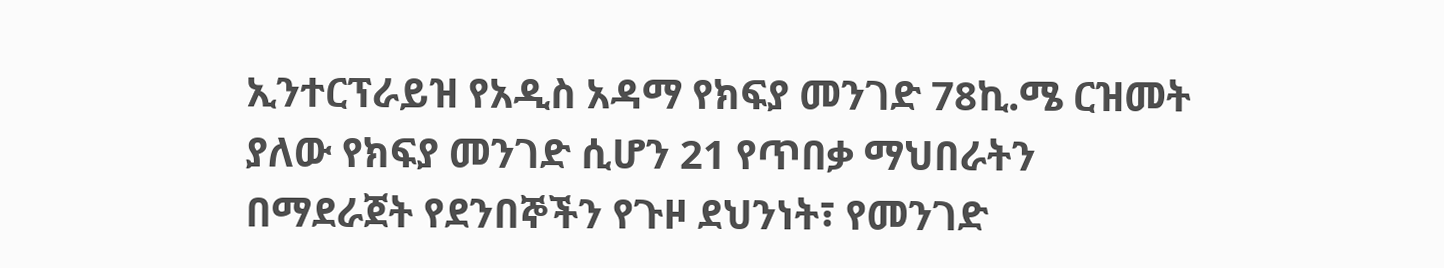ኢንተርፕራይዝ የአዲስ አዳማ የክፍያ መንገድ 78ኪ.ሜ ርዝመት ያለው የክፍያ መንገድ ሲሆን 21 የጥበቃ ማህበራትን በማደራጀት የደንበኞችን የጉዞ ደህንነት፣ የመንገድ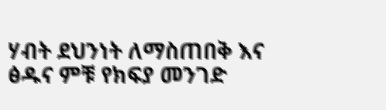ሃብት ደህንነት ለማስጠበቅ እና ፅዱና ምቹ የክፍያ መንገድ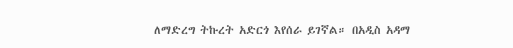ለማድረግ ትኩረት አድርጎ እየሰራ ይገኛል። በአዲስ አዳማ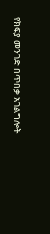የክፍያ መንገድ በጥበቃ አገልግሎት